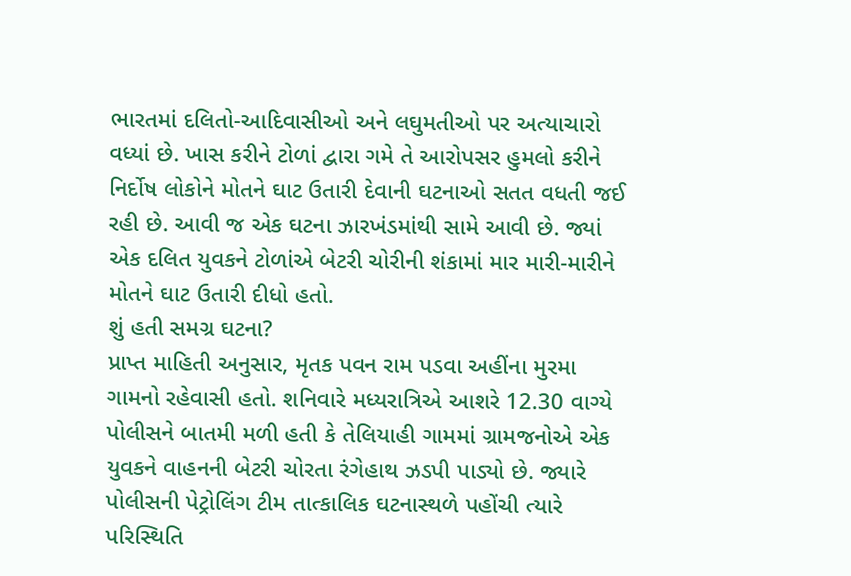ભારતમાં દલિતો-આદિવાસીઓ અને લઘુમતીઓ પર અત્યાચારો વધ્યાં છે. ખાસ કરીને ટોળાં દ્વારા ગમે તે આરોપસર હુમલો કરીને નિર્દોષ લોકોને મોતને ઘાટ ઉતારી દેવાની ઘટનાઓ સતત વધતી જઈ રહી છે. આવી જ એક ઘટના ઝારખંડમાંથી સામે આવી છે. જ્યાં એક દલિત યુવકને ટોળાંએ બેટરી ચોરીની શંકામાં માર મારી-મારીને મોતને ઘાટ ઉતારી દીધો હતો.
શું હતી સમગ્ર ઘટના?
પ્રાપ્ત માહિતી અનુસાર, મૃતક પવન રામ પડવા અહીંના મુરમા ગામનો રહેવાસી હતો. શનિવારે મધ્યરાત્રિએ આશરે 12.30 વાગ્યે પોલીસને બાતમી મળી હતી કે તેલિયાહી ગામમાં ગ્રામજનોએ એક યુવકને વાહનની બેટરી ચોરતા રંગેહાથ ઝડપી પાડ્યો છે. જ્યારે પોલીસની પેટ્રોલિંગ ટીમ તાત્કાલિક ઘટનાસ્થળે પહોંચી ત્યારે પરિસ્થિતિ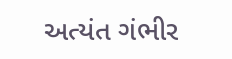અત્યંત ગંભીર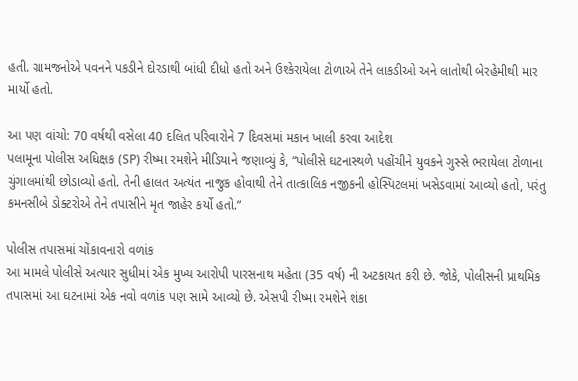હતી. ગ્રામજનોએ પવનને પકડીને દોરડાથી બાંધી દીધો હતો અને ઉશ્કેરાયેલા ટોળાએ તેને લાકડીઓ અને લાતોથી બેરહેમીથી માર માર્યો હતો.

આ પણ વાંચો: 70 વર્ષથી વસેલા 40 દલિત પરિવારોને 7 દિવસમાં મકાન ખાલી કરવા આદેશ
પલામૂના પોલીસ અધિક્ષક (SP) રીષ્મા રમશેને મીડિયાને જણાવ્યું કે, “પોલીસે ઘટનાસ્થળે પહોંચીને યુવકને ગુસ્સે ભરાયેલા ટોળાના ચુંગાલમાંથી છોડાવ્યો હતો. તેની હાલત અત્યંત નાજુક હોવાથી તેને તાત્કાલિક નજીકની હોસ્પિટલમાં ખસેડવામાં આવ્યો હતો, પરંતુ કમનસીબે ડોક્ટરોએ તેને તપાસીને મૃત જાહેર કર્યો હતો.”

પોલીસ તપાસમાં ચોંકાવનારો વળાંક
આ મામલે પોલીસે અત્યાર સુધીમાં એક મુખ્ય આરોપી પારસનાથ મહેતા (35 વર્ષ) ની અટકાયત કરી છે. જોકે, પોલીસની પ્રાથમિક તપાસમાં આ ઘટનામાં એક નવો વળાંક પણ સામે આવ્યો છે. એસપી રીષ્મા રમશેને શંકા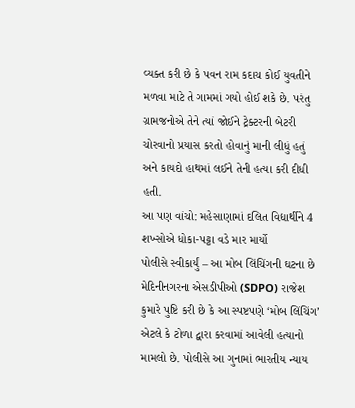વ્યક્ત કરી છે કે પવન રામ કદાચ કોઈ યુવતીને મળવા માટે તે ગામમાં ગયો હોઈ શકે છે. પરંતુ ગ્રામજનોએ તેને ત્યાં જોઈને ટ્રેક્ટરની બેટરી ચોરવાનો પ્રયાસ કરતો હોવાનું માની લીધું હતું અને કાયદો હાથમાં લઈને તેની હત્યા કરી દીધી હતી.
આ પણ વાંચો: મહેસાણામાં દલિત વિદ્યાર્થીને 4 શખ્સોએ ધોકા-પટ્ટા વડે માર માર્યો
પોલીસે સ્વીકાર્યું – આ મોબ લિંચિંગની ઘટના છે
મેદિનીનગરના એસડીપીઓ (SDPO) રાજેશ કુમારે પુષ્ટિ કરી છે કે આ સ્પષ્ટપણે ‘મોબ લિંચિંગ’ એટલે કે ટોળા દ્વારા કરવામાં આવેલી હત્યાનો મામલો છે. પોલીસે આ ગુનામાં ભારતીય ન્યાય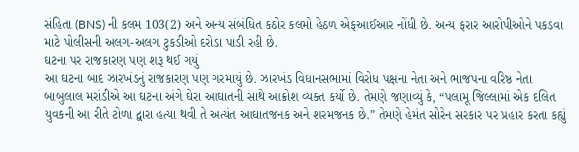સંહિતા (BNS) ની કલમ 103(2) અને અન્ય સંબંધિત કઠોર કલમો હેઠળ એફઆઈઆર નોંધી છે. અન્ય ફરાર આરોપીઓને પકડવા માટે પોલીસની અલગ-અલગ ટુકડીઓ દરોડા પાડી રહી છે.
ઘટના પર રાજકારણ પણ શરૂ થઈ ગયું
આ ઘટના બાદ ઝારખંડનું રાજકારણ પણ ગરમાયું છે. ઝારખંડ વિધાનસભામાં વિરોધ પક્ષના નેતા અને ભાજપના વરિષ્ઠ નેતા બાબુલાલ મરાંડીએ આ ઘટના અંગે ઘેરા આઘાતની સાથે આક્રોશ વ્યક્ત કર્યો છે. તેમણે જણાવ્યું કે, “પલામૂ જિલ્લામાં એક દલિત યુવકની આ રીતે ટોળા દ્વારા હત્યા થવી તે અત્યંત આઘાતજનક અને શરમજનક છે.” તેમણે હેમંત સોરેન સરકાર પર પ્રહાર કરતા કહ્યું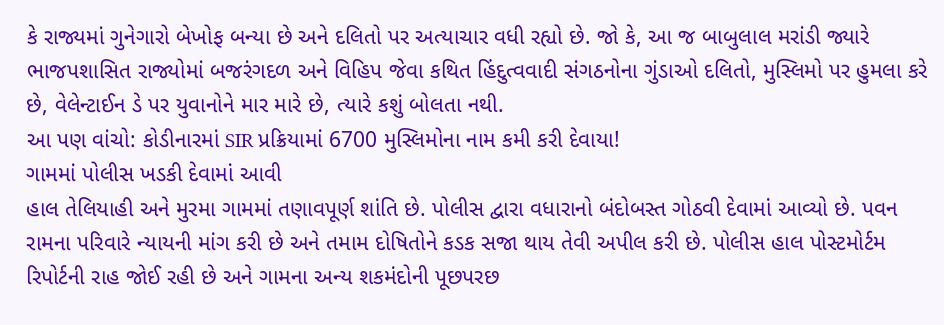કે રાજ્યમાં ગુનેગારો બેખોફ બન્યા છે અને દલિતો પર અત્યાચાર વધી રહ્યો છે. જો કે, આ જ બાબુલાલ મરાંડી જ્યારે ભાજપશાસિત રાજ્યોમાં બજરંગદળ અને વિહિપ જેવા કથિત હિંદુત્વવાદી સંગઠનોના ગુંડાઓ દલિતો, મુસ્લિમો પર હુમલા કરે છે, વેલેન્ટાઈન ડે પર યુવાનોને માર મારે છે, ત્યારે કશું બોલતા નથી.
આ પણ વાંચો: કોડીનારમાં SIR પ્રક્રિયામાં 6700 મુસ્લિમોના નામ કમી કરી દેવાયા!
ગામમાં પોલીસ ખડકી દેવામાં આવી
હાલ તેલિયાહી અને મુરમા ગામમાં તણાવપૂર્ણ શાંતિ છે. પોલીસ દ્વારા વધારાનો બંદોબસ્ત ગોઠવી દેવામાં આવ્યો છે. પવન રામના પરિવારે ન્યાયની માંગ કરી છે અને તમામ દોષિતોને કડક સજા થાય તેવી અપીલ કરી છે. પોલીસ હાલ પોસ્ટમોર્ટમ રિપોર્ટની રાહ જોઈ રહી છે અને ગામના અન્ય શકમંદોની પૂછપરછ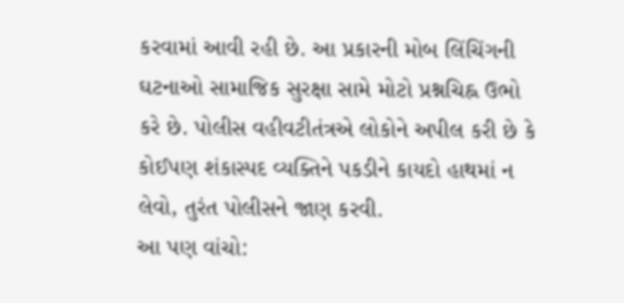કરવામાં આવી રહી છે. આ પ્રકારની મોબ લિંચિંગની ઘટનાઓ સામાજિક સુરક્ષા સામે મોટો પ્રશ્નચિહ્ન ઉભો કરે છે. પોલીસ વહીવટીતંત્રએ લોકોને અપીલ કરી છે કે કોઈપણ શંકાસ્પદ વ્યક્તિને પકડીને કાયદો હાથમાં ન લેવો, તુરંત પોલીસને જાણ કરવી.
આ પણ વાંચો: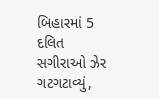બિહારમાં 5 દલિત સગીરાઓ ઝેર ગટગટાવ્યું,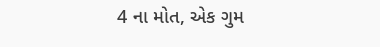4 ના મોત, એક ગુમ